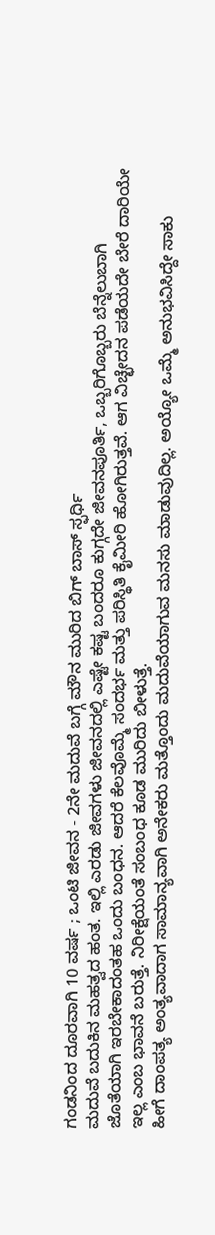ಗಂಡನಿಂದ ದೂರವಾಗಿ 10 ವರ್ಷ ; ಒಂಟಿ ಜೀವನ - 2ನೇ ಮದುವೆ ಬಗ್ಗೆ ಮೌನ ಮುರಿದ ಬಿಗ್ ಬಾಸ್ ಸ್ಫರ್ಧಿ
ಮದುವೆ ಬದುಕಿನ ಮಹತ್ವದ ಹಂತ. ಇಲ್ಲಿ ಎರಡು ಜೀವಗಳು ಜೀವನದಲ್ಲಿ ಎಷ್ಟೇ ಕಷ್ಟ ಬಂದರೂ ಕುಗ್ಗದೇ ಜೀವನಪೂರ್ತಿ, ಒಬ್ಬರಿಗೊಬ್ಬರು ಬೆನ್ನೆಲುಬಾಗಿ ಜೊತೆಯಾಗಿ ಇರಬೇಕಾದಂತಹ ಒಂದು ಬಂಧನ. ಆದರೆ ಕೆಲವೊಮ್ಮೆ ಸಂದರ್ಭ ಮತ್ತು ಪರಿಸ್ಥಿತಿ ಕೈಮೀರಿ ಹೋಗಿರುತ್ತವೆ. ಆಗ ವಿಚ್ಛೇದನ ಪಡೆಯದೇ ಬೇರೆ ದಾರಿಯೇ ಇಲ್ಲ ಎಂಬ ಭಾವನೆ ಬರುತ್ತೆ. ನಿರೀಕ್ಷೆಯಂತೆ ಸಂಬಂಧ ಕೂಡ ಮುರಿದು ಬೀಳುತ್ತೆ.
ಹೀಗೆ ದಾಂಪತ್ಯ ಅಂತ್ಯವಾದಾಗ ಸಾಮಾನ್ಯವಾಗಿ ಅನೇಕರು ಮತ್ತೊಂದು ಮದುವೆಯಾಗುವ ಮನಸು ಮಾಡುವುದಿಲ್ಲ. ಅಯ್ಯೋ ಒಮ್ಮೆ ಅನುಭವಿಸಿದ್ದೇ ಸಾಕು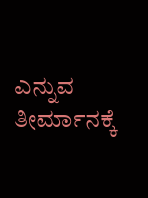ಎನ್ನುವ ತೀರ್ಮಾನಕ್ಕೆ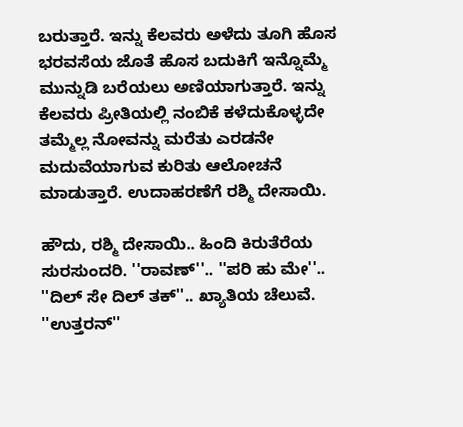ಬರುತ್ತಾರೆ. ಇನ್ನು ಕೆಲವರು ಅಳೆದು ತೂಗಿ ಹೊಸ ಭರವಸೆಯ ಜೊತೆ ಹೊಸ ಬದುಕಿಗೆ ಇನ್ನೊಮ್ಮೆ ಮುನ್ನುಡಿ ಬರೆಯಲು ಅಣಿಯಾಗುತ್ತಾರೆ. ಇನ್ನು ಕೆಲವರು ಪ್ರೀತಿಯಲ್ಲಿ ನಂಬಿಕೆ ಕಳೆದುಕೊಳ್ಳದೇ ತಮ್ಮೆಲ್ಲ ನೋವನ್ನು ಮರೆತು ಎರಡನೇ ಮದುವೆಯಾಗುವ ಕುರಿತು ಆಲೋಚನೆ ಮಾಡುತ್ತಾರೆ. ಉದಾಹರಣೆಗೆ ರಶ್ಮಿ ದೇಸಾಯಿ.

ಹೌದು, ರಶ್ಮಿ ದೇಸಾಯಿ.. ಹಿಂದಿ ಕಿರುತೆರೆಯ ಸುರಸುಂದರಿ. ''ರಾವಣ್''.. ''ಪರಿ ಹು ಮೇ''.. ''ದಿಲ್ ಸೇ ದಿಲ್ ತಕ್''.. ಖ್ಯಾತಿಯ ಚೆಲುವೆ. ''ಉತ್ತರನ್''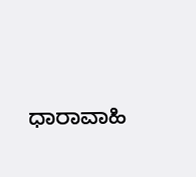ಧಾರಾವಾಹಿ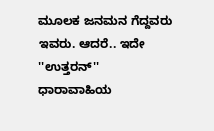ಮೂಲಕ ಜನಮನ ಗೆದ್ದವರು ಇವರು. ಆದರೆ.. ಇದೇ ''ಉತ್ತರನ್'' ಧಾರಾವಾಹಿಯ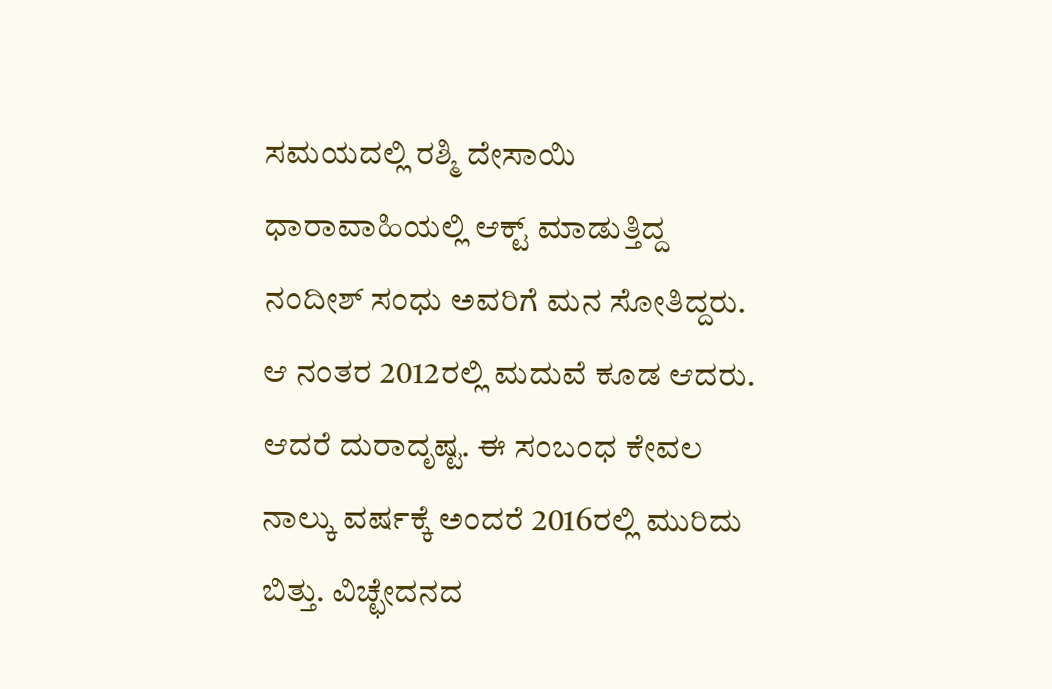ಸಮಯದಲ್ಲಿ ರಶ್ಮಿ ದೇಸಾಯಿ ಧಾರಾವಾಹಿಯಲ್ಲಿ ಆಕ್ಟ್ ಮಾಡುತ್ತಿದ್ದ ನಂದೀಶ್ ಸಂಧು ಅವರಿಗೆ ಮನ ಸೋತಿದ್ದರು. ಆ ನಂತರ 2012ರಲ್ಲಿ ಮದುವೆ ಕೂಡ ಆದರು.
ಆದರೆ ದುರಾದೃಷ್ಟ. ಈ ಸಂಬಂಧ ಕೇವಲ ನಾಲ್ಕು ವರ್ಷಕ್ಕೆ ಅಂದರೆ 2016ರಲ್ಲಿ ಮುರಿದು ಬಿತ್ತು. ವಿಚ್ಛೇದನದ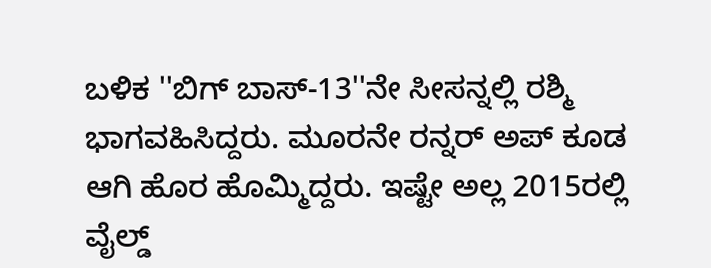ಬಳಿಕ ''ಬಿಗ್ ಬಾಸ್-13''ನೇ ಸೀಸನ್ನಲ್ಲಿ ರಶ್ಮಿ ಭಾಗವಹಿಸಿದ್ದರು. ಮೂರನೇ ರನ್ನರ್ ಅಪ್ ಕೂಡ ಆಗಿ ಹೊರ ಹೊಮ್ಮಿದ್ದರು. ಇಷ್ಟೇ ಅಲ್ಲ 2015ರಲ್ಲಿ ವೈಲ್ಡ್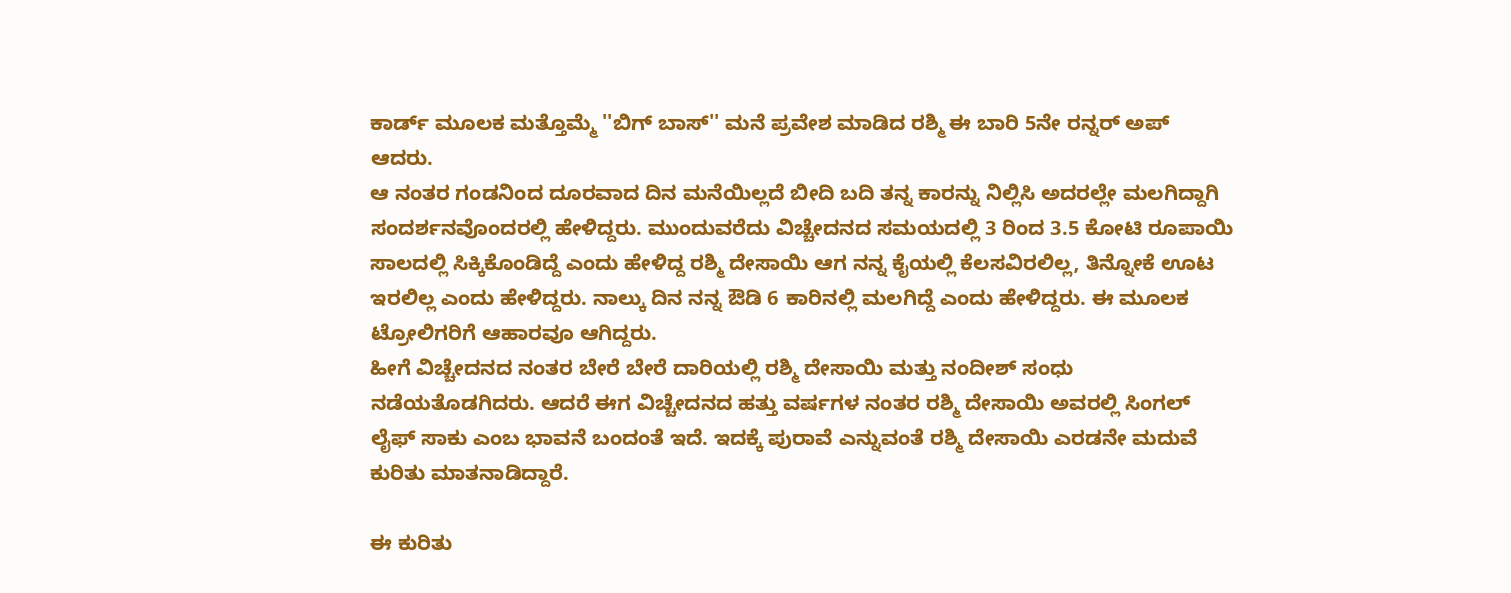ಕಾರ್ಡ್ ಮೂಲಕ ಮತ್ತೊಮ್ಮೆ ''ಬಿಗ್ ಬಾಸ್'' ಮನೆ ಪ್ರವೇಶ ಮಾಡಿದ ರಶ್ಮಿ ಈ ಬಾರಿ 5ನೇ ರನ್ನರ್ ಅಪ್ ಆದರು.
ಆ ನಂತರ ಗಂಡನಿಂದ ದೂರವಾದ ದಿನ ಮನೆಯಿಲ್ಲದೆ ಬೀದಿ ಬದಿ ತನ್ನ ಕಾರನ್ನು ನಿಲ್ಲಿಸಿ ಅದರಲ್ಲೇ ಮಲಗಿದ್ದಾಗಿ ಸಂದರ್ಶನವೊಂದರಲ್ಲಿ ಹೇಳಿದ್ದರು. ಮುಂದುವರೆದು ವಿಚ್ಚೇದನದ ಸಮಯದಲ್ಲಿ 3 ರಿಂದ 3.5 ಕೋಟಿ ರೂಪಾಯಿ ಸಾಲದಲ್ಲಿ ಸಿಕ್ಕಿಕೊಂಡಿದ್ದೆ ಎಂದು ಹೇಳಿದ್ದ ರಶ್ಮಿ ದೇಸಾಯಿ ಆಗ ನನ್ನ ಕೈಯಲ್ಲಿ ಕೆಲಸವಿರಲಿಲ್ಲ, ತಿನ್ನೋಕೆ ಊಟ ಇರಲಿಲ್ಲ ಎಂದು ಹೇಳಿದ್ದರು. ನಾಲ್ಕು ದಿನ ನನ್ನ ಔಡಿ 6 ಕಾರಿನಲ್ಲಿ ಮಲಗಿದ್ದೆ ಎಂದು ಹೇಳಿದ್ದರು. ಈ ಮೂಲಕ ಟ್ರೋಲಿಗರಿಗೆ ಆಹಾರವೂ ಆಗಿದ್ದರು.
ಹೀಗೆ ವಿಚ್ಚೇದನದ ನಂತರ ಬೇರೆ ಬೇರೆ ದಾರಿಯಲ್ಲಿ ರಶ್ಮಿ ದೇಸಾಯಿ ಮತ್ತು ನಂದೀಶ್ ಸಂಧು ನಡೆಯತೊಡಗಿದರು. ಆದರೆ ಈಗ ವಿಚ್ಚೇದನದ ಹತ್ತು ವರ್ಷಗಳ ನಂತರ ರಶ್ಮಿ ದೇಸಾಯಿ ಅವರಲ್ಲಿ ಸಿಂಗಲ್ ಲೈಫ್ ಸಾಕು ಎಂಬ ಭಾವನೆ ಬಂದಂತೆ ಇದೆ. ಇದಕ್ಕೆ ಪುರಾವೆ ಎನ್ನುವಂತೆ ರಶ್ಮಿ ದೇಸಾಯಿ ಎರಡನೇ ಮದುವೆ ಕುರಿತು ಮಾತನಾಡಿದ್ದಾರೆ.

ಈ ಕುರಿತು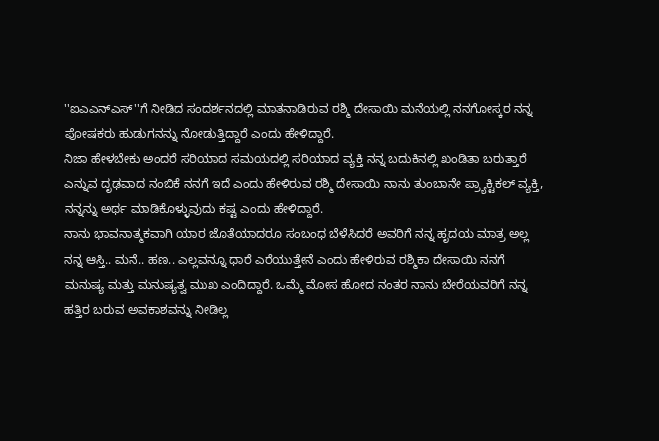''ಐಎಎನ್ಎಸ್''ಗೆ ನೀಡಿದ ಸಂದರ್ಶನದಲ್ಲಿ ಮಾತನಾಡಿರುವ ರಶ್ಮಿ ದೇಸಾಯಿ ಮನೆಯಲ್ಲಿ ನನಗೋಸ್ಕರ ನನ್ನ ಪೋಷಕರು ಹುಡುಗನನ್ನು ನೋಡುತ್ತಿದ್ದಾರೆ ಎಂದು ಹೇಳಿದ್ದಾರೆ.
ನಿಜಾ ಹೇಳಬೇಕು ಅಂದರೆ ಸರಿಯಾದ ಸಮಯದಲ್ಲಿ ಸರಿಯಾದ ವ್ಯಕ್ತಿ ನನ್ನ ಬದುಕಿನಲ್ಲಿ ಖಂಡಿತಾ ಬರುತ್ತಾರೆ ಎನ್ನುವ ದೃಢವಾದ ನಂಬಿಕೆ ನನಗೆ ಇದೆ ಎಂದು ಹೇಳಿರುವ ರಶ್ಮಿ ದೇಸಾಯಿ ನಾನು ತುಂಬಾನೇ ಪ್ರ್ಯಾಕ್ಟಿಕಲ್ ವ್ಯಕ್ತಿ, ನನ್ನನ್ನು ಅರ್ಥ ಮಾಡಿಕೊಳ್ಳುವುದು ಕಷ್ಟ ಎಂದು ಹೇಳಿದ್ದಾರೆ.
ನಾನು ಭಾವನಾತ್ಮಕವಾಗಿ ಯಾರ ಜೊತೆಯಾದರೂ ಸಂಬಂಧ ಬೆಳೆಸಿದರೆ ಅವರಿಗೆ ನನ್ನ ಹೃದಯ ಮಾತ್ರ ಅಲ್ಲ ನನ್ನ ಆಸ್ತಿ.. ಮನೆ.. ಹಣ.. ಎಲ್ಲವನ್ನೂ ಧಾರೆ ಎರೆಯುತ್ತೇನೆ ಎಂದು ಹೇಳಿರುವ ರಶ್ಮಿಕಾ ದೇಸಾಯಿ ನನಗೆ ಮನುಷ್ಯ ಮತ್ತು ಮನುಷ್ಯತ್ವ ಮುಖ ಎಂದಿದ್ದಾರೆ. ಒಮ್ಮೆ ಮೋಸ ಹೋದ ನಂತರ ನಾನು ಬೇರೆಯವರಿಗೆ ನನ್ನ ಹತ್ತಿರ ಬರುವ ಅವಕಾಶವನ್ನು ನೀಡಿಲ್ಲ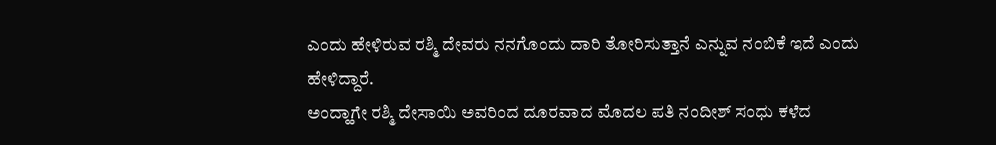ಎಂದು ಹೇಳಿರುವ ರಶ್ಮಿ ದೇವರು ನನಗೊಂದು ದಾರಿ ತೋರಿಸುತ್ತಾನೆ ಎನ್ನುವ ನಂಬಿಕೆ ಇದೆ ಎಂದು ಹೇಳಿದ್ದಾರೆ.
ಅಂದ್ಹಾಗೇ ರಶ್ಮಿ ದೇಸಾಯಿ ಅವರಿಂದ ದೂರವಾದ ಮೊದಲ ಪತಿ ನಂದೀಶ್ ಸಂಧು ಕಳೆದ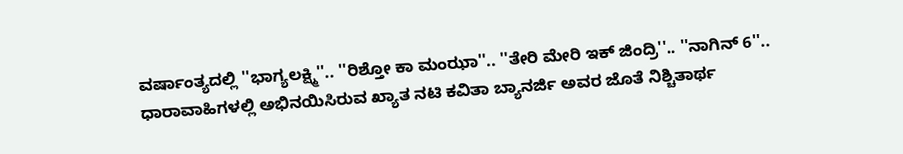ವರ್ಷಾಂತ್ಯದಲ್ಲಿ ''ಭಾಗ್ಯಲಕ್ಷ್ಮಿ''.. ''ರಿಶ್ತೋ ಕಾ ಮಂಝಾ''.. ''ತೇರಿ ಮೇರಿ ಇಕ್ ಜಿಂದ್ರಿ''.. ''ನಾಗಿನ್ 6''.. ಧಾರಾವಾಹಿಗಳಲ್ಲಿ ಅಭಿನಯಿಸಿರುವ ಖ್ಯಾತ ನಟಿ ಕವಿತಾ ಬ್ಯಾನರ್ಜಿ ಅವರ ಜೊತೆ ನಿಶ್ಚಿತಾರ್ಥ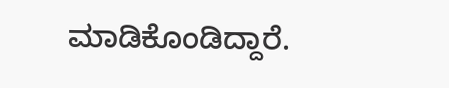ಮಾಡಿಕೊಂಡಿದ್ದಾರೆ.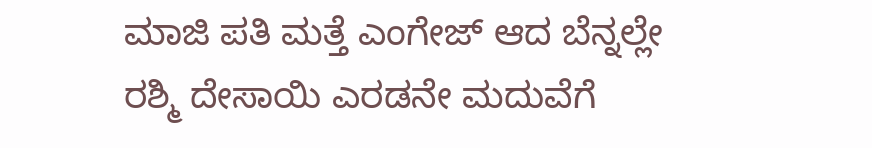ಮಾಜಿ ಪತಿ ಮತ್ತೆ ಎಂಗೇಜ್ ಆದ ಬೆನ್ನಲ್ಲೇ ರಶ್ಮಿ ದೇಸಾಯಿ ಎರಡನೇ ಮದುವೆಗೆ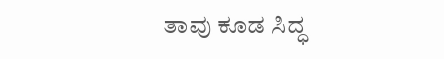ತಾವು ಕೂಡ ಸಿದ್ಧ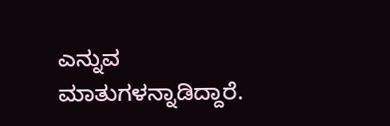ಎನ್ನುವ ಮಾತುಗಳನ್ನಾಡಿದ್ದಾರೆ.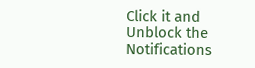Click it and Unblock the Notifications